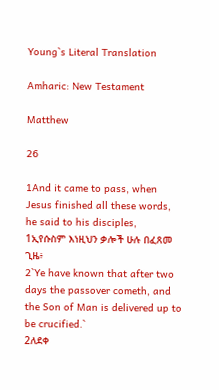Young`s Literal Translation

Amharic: New Testament

Matthew

26

1And it came to pass, when Jesus finished all these words, he said to his disciples,
1ኢየሱስም እነዚህን ቃሎች ሁሉ በፈጸመ ጊዜ፥
2`Ye have known that after two days the passover cometh, and the Son of Man is delivered up to be crucified.`
2ለደቀ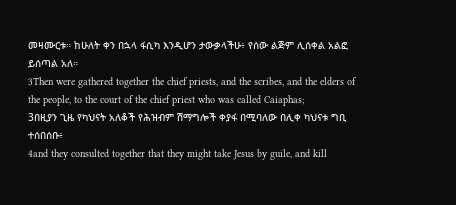መዛሙርቱ። ከሁለት ቀን በኋላ ፋሲካ እንዲሆን ታውቃላችሁ፥ የሰው ልጅም ሊሰቀል አልፎ ይሰጣል አለ።
3Then were gathered together the chief priests, and the scribes, and the elders of the people, to the court of the chief priest who was called Caiaphas;
3በዚያን ጊዜ የካህናት አለቆች የሕዝብም ሽማግሎች ቀያፋ በሚባለው በሊቀ ካህናቱ ግቢ ተሰበሰቡ፥
4and they consulted together that they might take Jesus by guile, and kill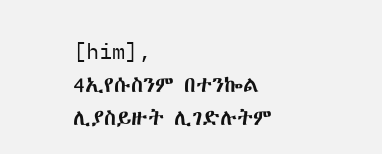[him],
4ኢየሱስንም በተንኰል ሊያስይዙት ሊገድሉትም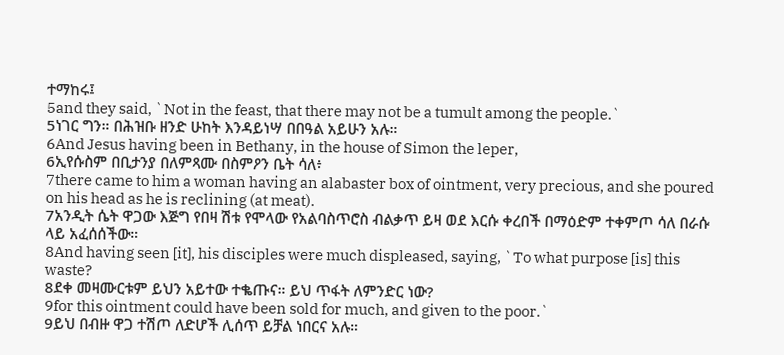ተማከሩ፤
5and they said, `Not in the feast, that there may not be a tumult among the people.`
5ነገር ግን። በሕዝቡ ዘንድ ሁከት እንዳይነሣ በበዓል አይሁን አሉ።
6And Jesus having been in Bethany, in the house of Simon the leper,
6ኢየሱስም በቢታንያ በለምጻሙ በስምዖን ቤት ሳለ፥
7there came to him a woman having an alabaster box of ointment, very precious, and she poured on his head as he is reclining (at meat).
7አንዲት ሴት ዋጋው እጅግ የበዛ ሽቱ የሞላው የአልባስጥሮስ ብልቃጥ ይዛ ወደ እርሱ ቀረበች በማዕድም ተቀምጦ ሳለ በራሱ ላይ አፈሰሰችው።
8And having seen [it], his disciples were much displeased, saying, `To what purpose [is] this waste?
8ደቀ መዛሙርቱም ይህን አይተው ተቈጡና። ይህ ጥፋት ለምንድር ነው?
9for this ointment could have been sold for much, and given to the poor.`
9ይህ በብዙ ዋጋ ተሽጦ ለድሆች ሊሰጥ ይቻል ነበርና አሉ።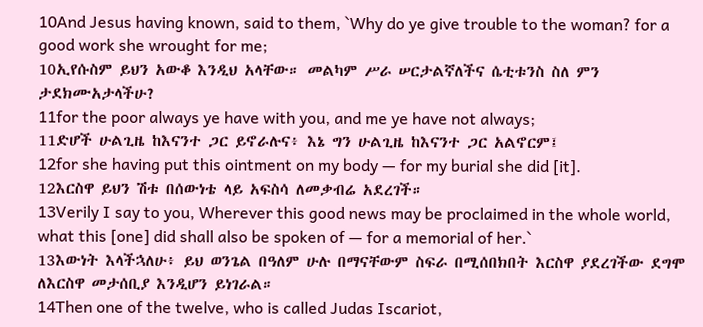10And Jesus having known, said to them, `Why do ye give trouble to the woman? for a good work she wrought for me;
10ኢየሱስም ይህን አውቆ እንዲህ አላቸው። መልካም ሥራ ሠርታልኛለችና ሴቲቱንስ ስለ ምን ታደክሙአታላችሁ?
11for the poor always ye have with you, and me ye have not always;
11ድሆች ሁልጊዜ ከእናንተ ጋር ይኖራሉና፥ እኔ ግን ሁልጊዜ ከእናንተ ጋር አልኖርም፤
12for she having put this ointment on my body — for my burial she did [it].
12እርስዋ ይህን ሽቱ በሰውነቴ ላይ አፍስሳ ለመቃብሬ አደረገች።
13Verily I say to you, Wherever this good news may be proclaimed in the whole world, what this [one] did shall also be spoken of — for a memorial of her.`
13እውነት እላችኋለሁ፥ ይህ ወንጌል በዓለም ሁሉ በማናቸውም ስፍራ በሚሰበክበት እርስዋ ያደረገችው ደግሞ ለእርስዋ መታሰቢያ እንዲሆን ይነገራል።
14Then one of the twelve, who is called Judas Iscariot,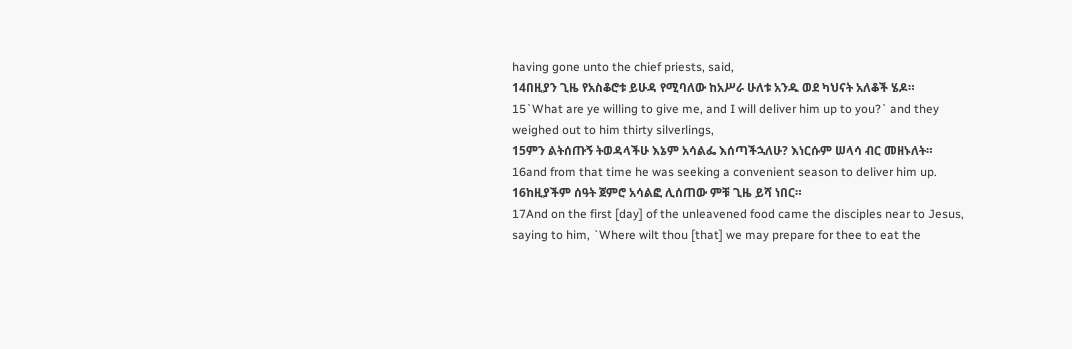having gone unto the chief priests, said,
14በዚያን ጊዜ የአስቆሮቱ ይሁዳ የሚባለው ከአሥራ ሁለቱ አንዱ ወደ ካህናት አለቆች ሄዶ።
15`What are ye willing to give me, and I will deliver him up to you?` and they weighed out to him thirty silverlings,
15ምን ልትሰጡኝ ትወዳላችሁ እኔም አሳልፌ እሰጣችኋለሁ? እነርሱም ሠላሳ ብር መዘኑለት።
16and from that time he was seeking a convenient season to deliver him up.
16ከዚያችም ሰዓት ጀምሮ አሳልፎ ሊሰጠው ምቹ ጊዜ ይሻ ነበር።
17And on the first [day] of the unleavened food came the disciples near to Jesus, saying to him, `Where wilt thou [that] we may prepare for thee to eat the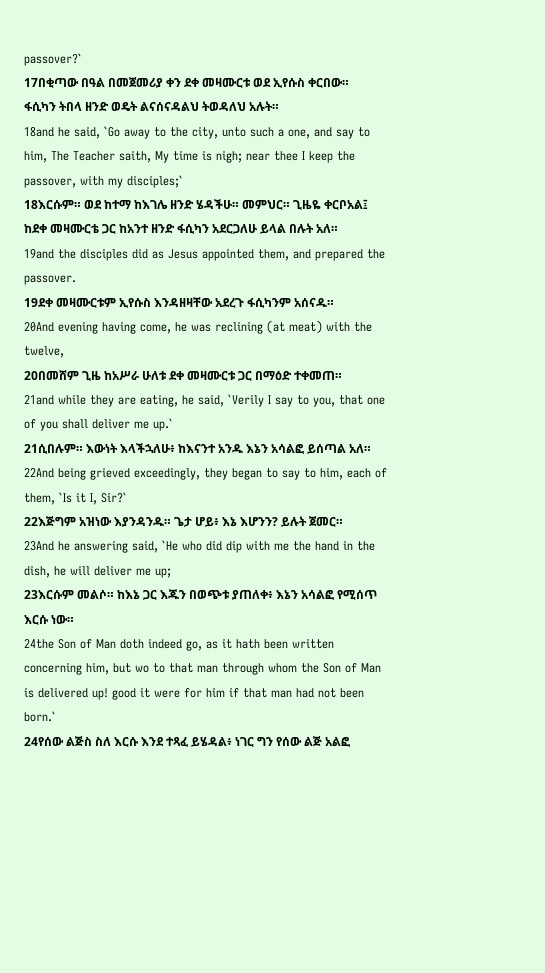passover?`
17በቂጣው በዓል በመጀመሪያ ቀን ደቀ መዛሙርቱ ወደ ኢየሱስ ቀርበው። ፋሲካን ትበላ ዘንድ ወዴት ልናሰናዳልህ ትወዳለህ አሉት።
18and he said, `Go away to the city, unto such a one, and say to him, The Teacher saith, My time is nigh; near thee I keep the passover, with my disciples;`
18እርሱም። ወደ ከተማ ከእገሌ ዘንድ ሄዳችሁ። መምህር። ጊዜዬ ቀርቦአል፤ ከደቀ መዛሙርቴ ጋር ከአንተ ዘንድ ፋሲካን አደርጋለሁ ይላል በሉት አለ።
19and the disciples did as Jesus appointed them, and prepared the passover.
19ደቀ መዛሙርቱም ኢየሱስ እንዳዘዛቸው አደረጉ ፋሲካንም አሰናዱ።
20And evening having come, he was reclining (at meat) with the twelve,
20በመሸም ጊዜ ከአሥራ ሁለቱ ደቀ መዛሙርቱ ጋር በማዕድ ተቀመጠ።
21and while they are eating, he said, `Verily I say to you, that one of you shall deliver me up.`
21ሲበሉም። እውነት እላችኋለሁ፥ ከእናንተ አንዱ እኔን አሳልፎ ይሰጣል አለ።
22And being grieved exceedingly, they began to say to him, each of them, `Is it I, Sir?`
22እጅግም አዝነው እያንዳንዱ። ጌታ ሆይ፥ እኔ እሆንን? ይሉት ጀመር።
23And he answering said, `He who did dip with me the hand in the dish, he will deliver me up;
23እርሱም መልሶ። ከእኔ ጋር እጁን በወጭቱ ያጠለቀ፥ እኔን አሳልፎ የሚሰጥ እርሱ ነው።
24the Son of Man doth indeed go, as it hath been written concerning him, but wo to that man through whom the Son of Man is delivered up! good it were for him if that man had not been born.`
24የሰው ልጅስ ስለ እርሱ እንደ ተጻፈ ይሄዳል፥ ነገር ግን የሰው ልጅ አልፎ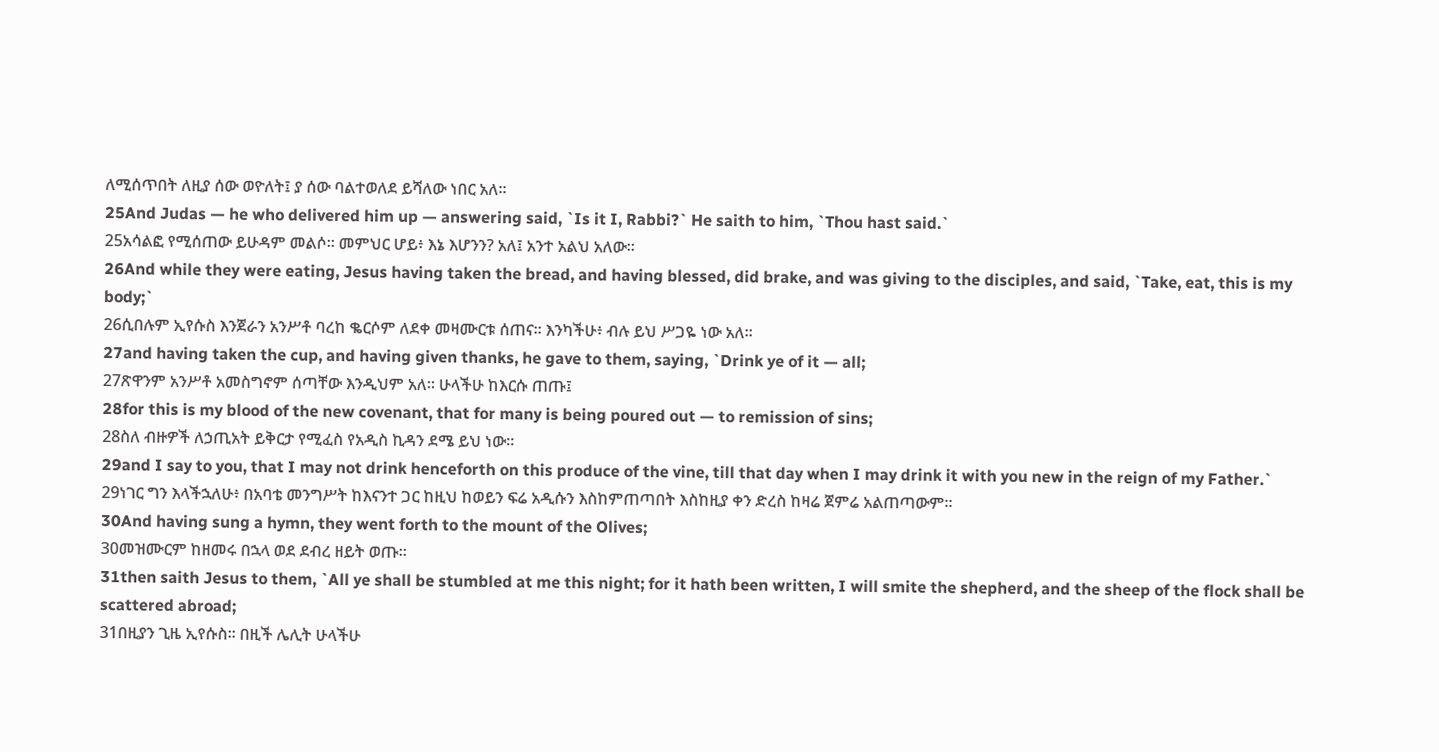ለሚሰጥበት ለዚያ ሰው ወዮለት፤ ያ ሰው ባልተወለደ ይሻለው ነበር አለ።
25And Judas — he who delivered him up — answering said, `Is it I, Rabbi?` He saith to him, `Thou hast said.`
25አሳልፎ የሚሰጠው ይሁዳም መልሶ። መምህር ሆይ፥ እኔ እሆንን? አለ፤ አንተ አልህ አለው።
26And while they were eating, Jesus having taken the bread, and having blessed, did brake, and was giving to the disciples, and said, `Take, eat, this is my body;`
26ሲበሉም ኢየሱስ እንጀራን አንሥቶ ባረከ ቈርሶም ለደቀ መዛሙርቱ ሰጠና። እንካችሁ፥ ብሉ ይህ ሥጋዬ ነው አለ።
27and having taken the cup, and having given thanks, he gave to them, saying, `Drink ye of it — all;
27ጽዋንም አንሥቶ አመስግኖም ሰጣቸው እንዲህም አለ። ሁላችሁ ከእርሱ ጠጡ፤
28for this is my blood of the new covenant, that for many is being poured out — to remission of sins;
28ስለ ብዙዎች ለኃጢአት ይቅርታ የሚፈስ የአዲስ ኪዳን ደሜ ይህ ነው።
29and I say to you, that I may not drink henceforth on this produce of the vine, till that day when I may drink it with you new in the reign of my Father.`
29ነገር ግን እላችኋለሁ፥ በአባቴ መንግሥት ከእናንተ ጋር ከዚህ ከወይን ፍሬ አዲሱን እስከምጠጣበት እስከዚያ ቀን ድረስ ከዛሬ ጀምሬ አልጠጣውም።
30And having sung a hymn, they went forth to the mount of the Olives;
30መዝሙርም ከዘመሩ በኋላ ወደ ደብረ ዘይት ወጡ።
31then saith Jesus to them, `All ye shall be stumbled at me this night; for it hath been written, I will smite the shepherd, and the sheep of the flock shall be scattered abroad;
31በዚያን ጊዜ ኢየሱስ። በዚች ሌሊት ሁላችሁ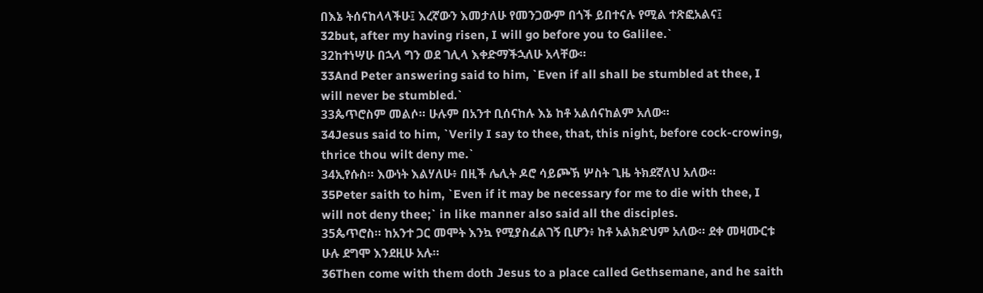በእኔ ትሰናከላላችሁ፤ እረኛውን እመታለሁ የመንጋውም በጎች ይበተናሉ የሚል ተጽፎአልና፤
32but, after my having risen, I will go before you to Galilee.`
32ከተነሣሁ በኋላ ግን ወደ ገሊላ እቀድማችኋለሁ አላቸው።
33And Peter answering said to him, `Even if all shall be stumbled at thee, I will never be stumbled.`
33ጴጥሮስም መልሶ። ሁሉም በአንተ ቢሰናከሉ እኔ ከቶ አልሰናከልም አለው።
34Jesus said to him, `Verily I say to thee, that, this night, before cock-crowing, thrice thou wilt deny me.`
34ኢየሱስ። እውነት እልሃለሁ፥ በዚች ሌሊት ዶሮ ሳይጮኽ ሦስት ጊዜ ትክደኛለህ አለው።
35Peter saith to him, `Even if it may be necessary for me to die with thee, I will not deny thee;` in like manner also said all the disciples.
35ጴጥሮስ። ከአንተ ጋር መሞት እንኳ የሚያስፈልገኝ ቢሆን፥ ከቶ አልክድህም አለው። ደቀ መዛሙርቱ ሁሉ ደግሞ እንደዚሁ አሉ።
36Then come with them doth Jesus to a place called Gethsemane, and he saith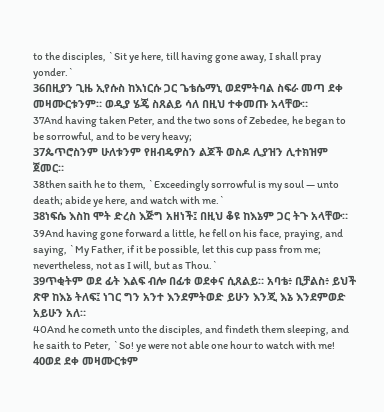to the disciples, `Sit ye here, till having gone away, I shall pray yonder.`
36በዚያን ጊዜ ኢየሱስ ከእነርሱ ጋር ጌቴሴማኒ ወደምትባል ስፍራ መጣ ደቀ መዛሙርቱንም። ወዲያ ሄጄ ስጸልይ ሳለ በዚህ ተቀመጡ አላቸው።
37And having taken Peter, and the two sons of Zebedee, he began to be sorrowful, and to be very heavy;
37ጴጥሮስንም ሁለቱንም የዘብዴዎስን ልጆች ወስዶ ሊያዝን ሊተክዝም ጀመር።
38then saith he to them, `Exceedingly sorrowful is my soul — unto death; abide ye here, and watch with me.`
38ነፍሴ እስከ ሞት ድረስ እጅግ አዘነች፤ በዚህ ቆዩ ከእኔም ጋር ትጉ አላቸው።
39And having gone forward a little, he fell on his face, praying, and saying, `My Father, if it be possible, let this cup pass from me; nevertheless, not as I will, but as Thou.`
39ጥቂትም ወደ ፊት እልፍ ብሎ በፊቱ ወደቀና ሲጸልይ። አባቴ፥ ቢቻልስ፥ ይህች ጽዋ ከእኔ ትለፍ፤ ነገር ግን አንተ እንደምትወድ ይሁን እንጂ እኔ እንደምወድ አይሁን አለ።
40And he cometh unto the disciples, and findeth them sleeping, and he saith to Peter, `So! ye were not able one hour to watch with me!
40ወደ ደቀ መዛሙርቱም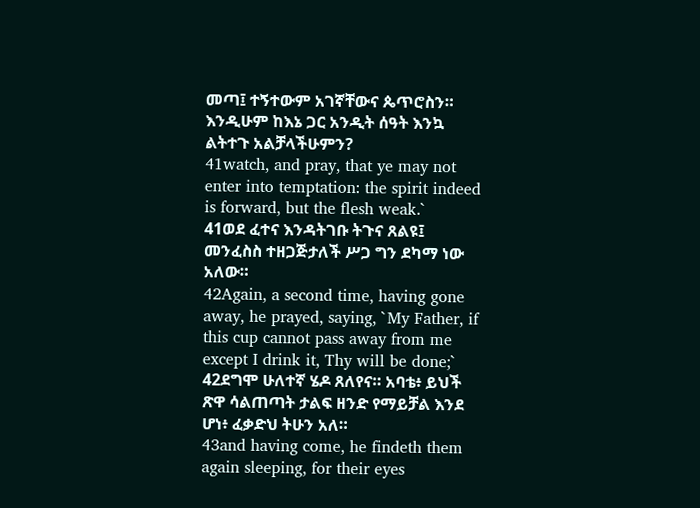መጣ፤ ተኝተውም አገኛቸውና ጴጥሮስን። እንዲሁም ከእኔ ጋር አንዲት ሰዓት እንኳ ልትተጉ አልቻላችሁምን?
41watch, and pray, that ye may not enter into temptation: the spirit indeed is forward, but the flesh weak.`
41ወደ ፈተና እንዳትገቡ ትጉና ጸልዩ፤ መንፈስስ ተዘጋጅታለች ሥጋ ግን ደካማ ነው አለው።
42Again, a second time, having gone away, he prayed, saying, `My Father, if this cup cannot pass away from me except I drink it, Thy will be done;`
42ደግሞ ሁለተኛ ሄዶ ጸለየና። አባቴ፥ ይህች ጽዋ ሳልጠጣት ታልፍ ዘንድ የማይቻል እንደ ሆነ፥ ፈቃድህ ትሁን አለ።
43and having come, he findeth them again sleeping, for their eyes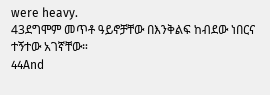were heavy.
43ደግሞም መጥቶ ዓይኖቻቸው በእንቅልፍ ከብደው ነበርና ተኝተው አገኛቸው።
44And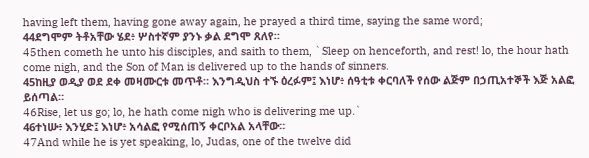having left them, having gone away again, he prayed a third time, saying the same word;
44ደግሞም ትቶአቸው ሄደ፥ ሦስተኛም ያንኑ ቃል ደግሞ ጸለየ።
45then cometh he unto his disciples, and saith to them, `Sleep on henceforth, and rest! lo, the hour hath come nigh, and the Son of Man is delivered up to the hands of sinners.
45ከዚያ ወዲያ ወደ ደቀ መዛሙርቱ መጥቶ። እንግዲህስ ተኙ ዕረፉም፤ እነሆ፥ ሰዓቲቱ ቀርባለች የሰው ልጅም በኃጢአተኞች እጅ አልፎ ይሰጣል።
46Rise, let us go; lo, he hath come nigh who is delivering me up.`
46ተነሡ፥ እንሂድ፤ እነሆ፥ አሳልፎ የሚሰጠኝ ቀርቦአል አላቸው።
47And while he is yet speaking, lo, Judas, one of the twelve did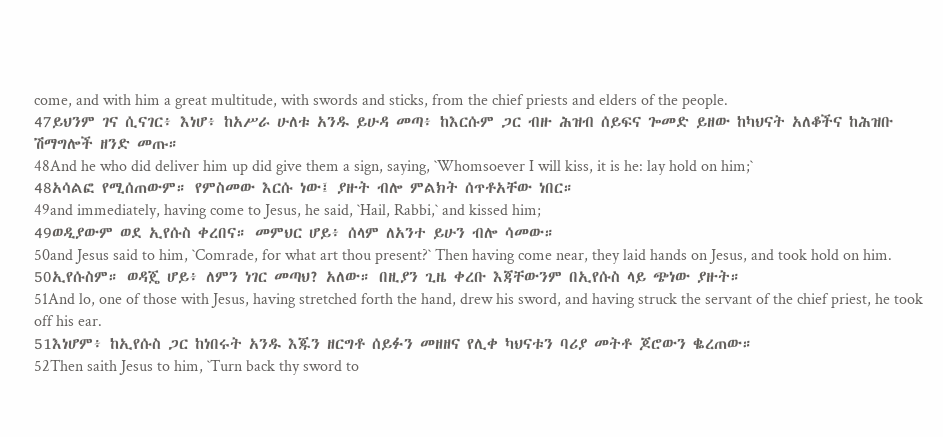come, and with him a great multitude, with swords and sticks, from the chief priests and elders of the people.
47ይህንም ገና ሲናገር፥ እነሆ፥ ከአሥራ ሁለቱ አንዱ ይሁዳ መጣ፥ ከእርሱም ጋር ብዙ ሕዝብ ሰይፍና ጐመድ ይዘው ከካህናት አለቆችና ከሕዝቡ ሽማግሎች ዘንድ መጡ።
48And he who did deliver him up did give them a sign, saying, `Whomsoever I will kiss, it is he: lay hold on him;`
48አሳልፎ የሚሰጠውም። የምስመው እርሱ ነው፤ ያዙት ብሎ ምልክት ሰጥቶአቸው ነበር።
49and immediately, having come to Jesus, he said, `Hail, Rabbi,` and kissed him;
49ወዲያውም ወደ ኢየሱስ ቀረበና። መምህር ሆይ፥ ሰላም ለአንተ ይሁን ብሎ ሳመው።
50and Jesus said to him, `Comrade, for what art thou present?` Then having come near, they laid hands on Jesus, and took hold on him.
50ኢየሱስም። ወዳጄ ሆይ፥ ለምን ነገር መጣህ? አለው። በዚያን ጊዜ ቀረቡ እጃቸውንም በኢየሱስ ላይ ጭነው ያዙት።
51And lo, one of those with Jesus, having stretched forth the hand, drew his sword, and having struck the servant of the chief priest, he took off his ear.
51እነሆም፥ ከኢየሱስ ጋር ከነበሩት አንዱ እጁን ዘርግቶ ሰይፉን መዘዘና የሊቀ ካህናቱን ባሪያ መትቶ ጆሮውን ቈረጠው።
52Then saith Jesus to him, `Turn back thy sword to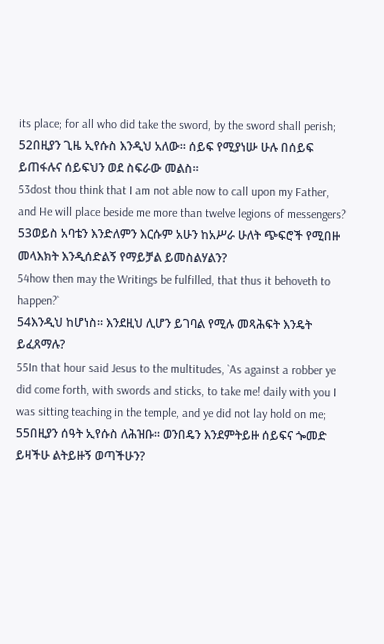its place; for all who did take the sword, by the sword shall perish;
52በዚያን ጊዜ ኢየሱስ እንዲህ አለው። ሰይፍ የሚያነሡ ሁሉ በሰይፍ ይጠፋሉና ሰይፍህን ወደ ስፍራው መልስ።
53dost thou think that I am not able now to call upon my Father, and He will place beside me more than twelve legions of messengers?
53ወይስ አባቴን እንድለምን እርሱም አሁን ከአሥራ ሁለት ጭፍሮች የሚበዙ መላእክት እንዲሰድልኝ የማይቻል ይመስልሃልን?
54how then may the Writings be fulfilled, that thus it behoveth to happen?`
54እንዲህ ከሆነስ። እንደዚህ ሊሆን ይገባል የሚሉ መጻሕፍት እንዴት ይፈጸማሉ?
55In that hour said Jesus to the multitudes, `As against a robber ye did come forth, with swords and sticks, to take me! daily with you I was sitting teaching in the temple, and ye did not lay hold on me;
55በዚያን ሰዓት ኢየሱስ ለሕዝቡ። ወንበዴን እንደምትይዙ ሰይፍና ጐመድ ይዛችሁ ልትይዙኝ ወጣችሁን?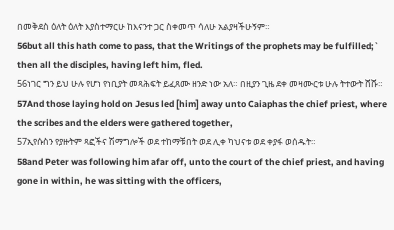በመቅደስ ዕለት ዕለት እያስተማርሁ ከእናንተ ጋር ስቀመጥ ሳለሁ አልያዛችሁኝም።
56but all this hath come to pass, that the Writings of the prophets may be fulfilled;` then all the disciples, having left him, fled.
56ነገር ግን ይህ ሁሉ የሆነ የነቢያት መጻሕፍት ይፈጸሙ ዘንድ ነው አለ። በዚያን ጊዜ ደቀ መዛሙርቱ ሁሉ ትተውት ሸሹ።
57And those laying hold on Jesus led [him] away unto Caiaphas the chief priest, where the scribes and the elders were gathered together,
57ኢየሱስን የያዙትም ጻፎችና ሽማግሎች ወደ ተከማቹበት ወደ ሊቀ ካህናቱ ወደ ቀያፋ ወሰዱት።
58and Peter was following him afar off, unto the court of the chief priest, and having gone in within, he was sitting with the officers,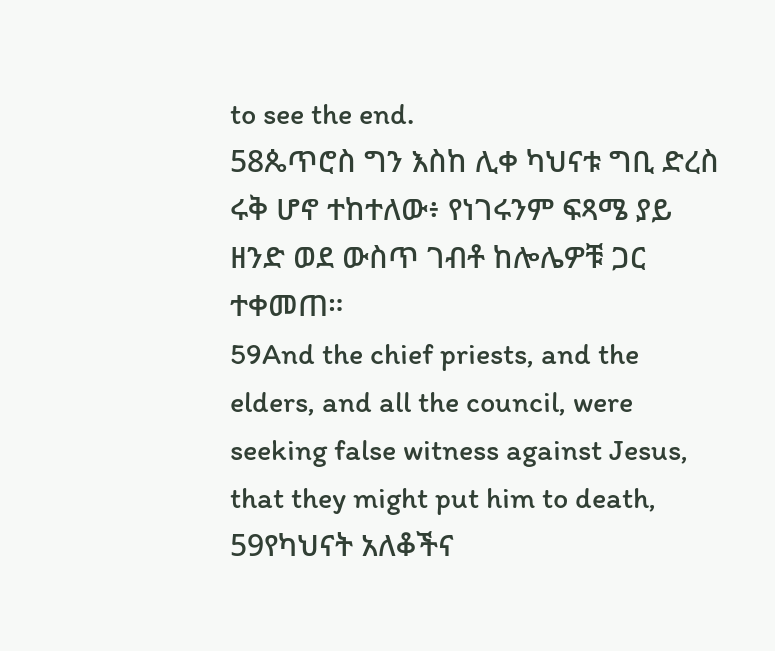to see the end.
58ጴጥሮስ ግን እስከ ሊቀ ካህናቱ ግቢ ድረስ ሩቅ ሆኖ ተከተለው፥ የነገሩንም ፍጻሜ ያይ ዘንድ ወደ ውስጥ ገብቶ ከሎሌዎቹ ጋር ተቀመጠ።
59And the chief priests, and the elders, and all the council, were seeking false witness against Jesus, that they might put him to death,
59የካህናት አለቆችና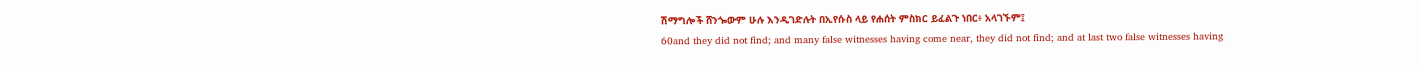ሽማግሎች ሸንጐውም ሁሉ እንዲገድሉት በኢየሱስ ላይ የሐሰት ምስክር ይፈልጉ ነበር፥ አላገኙም፤
60and they did not find; and many false witnesses having come near, they did not find; and at last two false witnesses having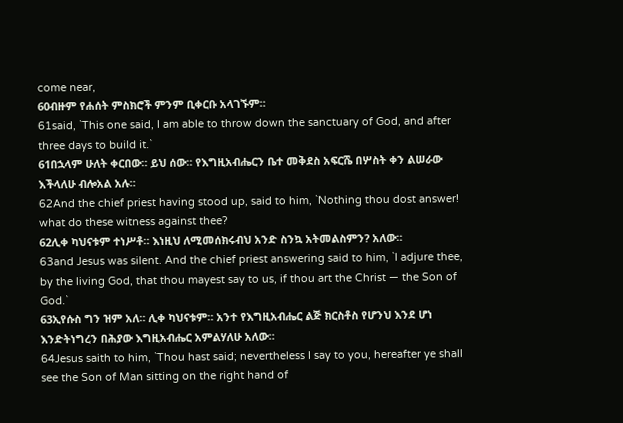come near,
60ብዙም የሐሰት ምስክሮች ምንም ቢቀርቡ አላገኙም።
61said, `This one said, I am able to throw down the sanctuary of God, and after three days to build it.`
61በኋላም ሁለት ቀርበው። ይህ ሰው። የእግዚአብሔርን ቤተ መቅደስ አፍርሼ በሦስት ቀን ልሠራው እችላለሁ ብሎአል አሉ።
62And the chief priest having stood up, said to him, `Nothing thou dost answer! what do these witness against thee?
62ሊቀ ካህናቱም ተነሥቶ። እነዚህ ለሚመሰክሩብህ አንድ ስንኳ አትመልስምን? አለው።
63and Jesus was silent. And the chief priest answering said to him, `I adjure thee, by the living God, that thou mayest say to us, if thou art the Christ — the Son of God.`
63ኢየሱስ ግን ዝም አለ። ሊቀ ካህናቱም። አንተ የእግዚአብሔር ልጅ ክርስቶስ የሆንህ እንደ ሆነ እንድትነግረን በሕያው እግዚአብሔር አምልሃለሁ አለው።
64Jesus saith to him, `Thou hast said; nevertheless I say to you, hereafter ye shall see the Son of Man sitting on the right hand of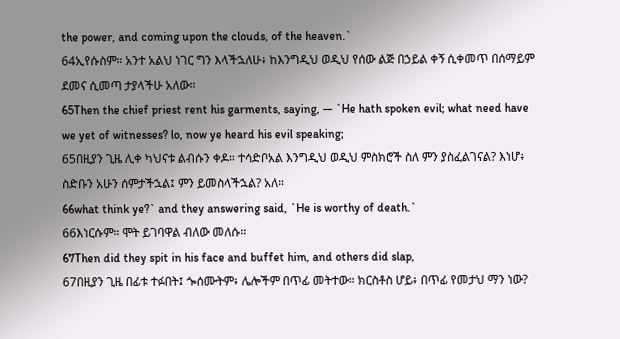the power, and coming upon the clouds, of the heaven.`
64ኢየሱስም። አንተ አልህ ነገር ግን እላችኋለሁ፥ ከእንግዲህ ወዲህ የሰው ልጅ በኃይል ቀኝ ሲቀመጥ በሰማይም ደመና ሲመጣ ታያላችሁ አለው።
65Then the chief priest rent his garments, saying, — `He hath spoken evil; what need have we yet of witnesses? lo, now ye heard his evil speaking;
65በዚያን ጊዜ ሊቀ ካህናቱ ልብሱን ቀዶ። ተሳድቦአል እንግዲህ ወዲህ ምስክሮች ስለ ምን ያስፈልገናል? እነሆ፥ ስድቡን አሁን ሰምታችኋል፤ ምን ይመስላችኋል? አለ።
66what think ye?` and they answering said, `He is worthy of death.`
66እነርሱም። ሞት ይገባዋል ብለው መለሱ።
67Then did they spit in his face and buffet him, and others did slap,
67በዚያን ጊዜ በፊቱ ተፉበት፤ ጐሰሙትም፥ ሌሎችም በጥፊ መትተው። ክርስቶስ ሆይ፥ በጥፊ የመታህ ማን ነው?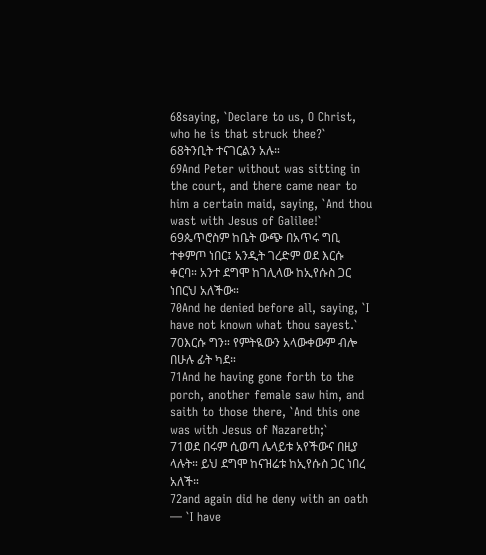68saying, `Declare to us, O Christ, who he is that struck thee?`
68ትንቢት ተናገርልን አሉ።
69And Peter without was sitting in the court, and there came near to him a certain maid, saying, `And thou wast with Jesus of Galilee!`
69ጴጥሮስም ከቤት ውጭ በአጥሩ ግቢ ተቀምጦ ነበር፤ አንዲት ገረድም ወደ እርሱ ቀርባ። አንተ ደግሞ ከገሊላው ከኢየሱስ ጋር ነበርህ አለችው።
70And he denied before all, saying, `I have not known what thou sayest.`
70እርሱ ግን። የምትዪውን አላውቀውም ብሎ በሁሉ ፊት ካደ።
71And he having gone forth to the porch, another female saw him, and saith to those there, `And this one was with Jesus of Nazareth;`
71ወደ በሩም ሲወጣ ሌላይቱ አየችውና በዚያ ላሉት። ይህ ደግሞ ከናዝሬቱ ከኢየሱስ ጋር ነበረ አለች።
72and again did he deny with an oath — `I have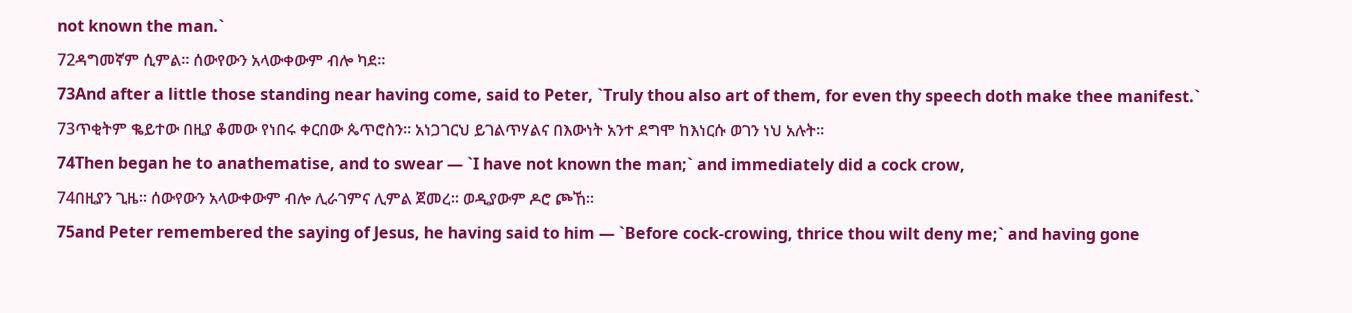not known the man.`
72ዳግመኛም ሲምል። ሰውየውን አላውቀውም ብሎ ካደ።
73And after a little those standing near having come, said to Peter, `Truly thou also art of them, for even thy speech doth make thee manifest.`
73ጥቂትም ቈይተው በዚያ ቆመው የነበሩ ቀርበው ጴጥሮስን። አነጋገርህ ይገልጥሃልና በእውነት አንተ ደግሞ ከእነርሱ ወገን ነህ አሉት።
74Then began he to anathematise, and to swear — `I have not known the man;` and immediately did a cock crow,
74በዚያን ጊዜ። ሰውየውን አላውቀውም ብሎ ሊራገምና ሊምል ጀመረ። ወዲያውም ዶሮ ጮኸ።
75and Peter remembered the saying of Jesus, he having said to him — `Before cock-crowing, thrice thou wilt deny me;` and having gone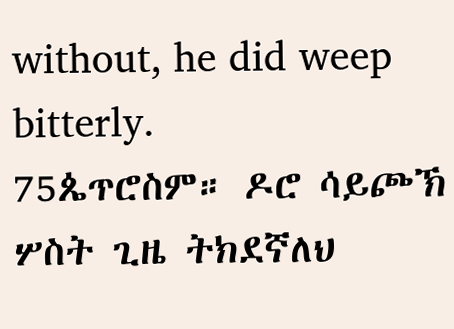without, he did weep bitterly.
75ጴጥሮስም። ዶሮ ሳይጮኽ ሦስት ጊዜ ትክደኛለህ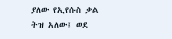ያለው የኢየሱስ ቃል ትዝ አለው፤ ወደ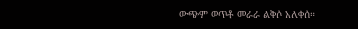ውጭም ወጥቶ መራራ ልቅሶ አለቀሰ።